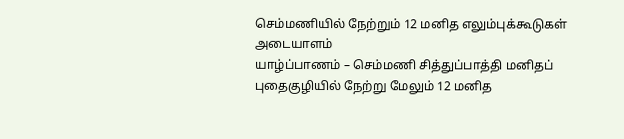செம்மணியில் நேற்றும் 12 மனித எலும்புக்கூடுகள் அடையாளம்
யாழ்ப்பாணம் – செம்மணி சித்துப்பாத்தி மனிதப் புதைகுழியில் நேற்று மேலும் 12 மனித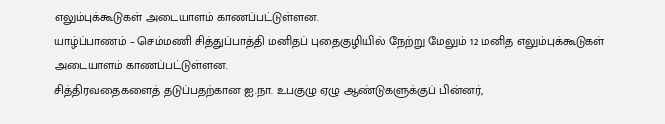எலும்புக்கூடுகள் அடையாளம் காணப்பட்டுள்ளன.
யாழ்ப்பாணம் – செம்மணி சித்துப்பாத்தி மனிதப் புதைகுழியில் நேற்று மேலும் 12 மனித எலும்புக்கூடுகள் அடையாளம் காணப்பட்டுள்ளன.
சித்திரவதைகளைத் தடுப்பதற்கான ஐ.நா. உபகுழு ஏழு ஆண்டுகளுக்குப் பின்னர்,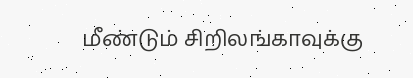மீண்டும் சிறிலங்காவுக்கு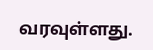வரவுள்ளது.